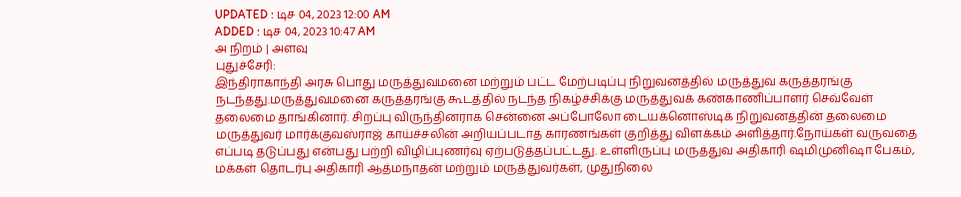UPDATED : டிச 04, 2023 12:00 AM
ADDED : டிச 04, 2023 10:47 AM
அ நிறம் | அளவு
புதுச்சேரி:
இந்திராகாந்தி அரசு பொது மருத்துவமனை மற்றும் பட்ட மேற்படிப்பு நிறுவனத்தில் மருத்துவ கருத்தரங்கு நடந்தது.மருத்துவமனை கருத்தரங்கு கூடத்தில் நடந்த நிகழ்ச்சிக்கு மருத்துவக் கண்காணிப்பாளர் செவ்வேள் தலைமை தாங்கினார். சிறப்பு விருந்தினராக சென்னை அப்போலோ டையக்னொஸ்டிக் நிறுவனத்தின் தலைமை மருத்துவர் மார்க்குவஸ்ராஜ் காய்ச்சலின் அறியப்படாத காரணங்கள் குறித்து விளக்கம் அளித்தார்.நோய்கள் வருவதை எப்படி தடுப்பது என்பது பற்றி விழிப்புணர்வு ஏற்படுத்தப்பட்டது. உள்ளிருப்பு மருத்துவ அதிகாரி ஷமிமுனிஷா பேகம், மக்கள் தொடர்பு அதிகாரி ஆத்மநாதன் மற்றும் மருத்துவர்கள், முதுநிலை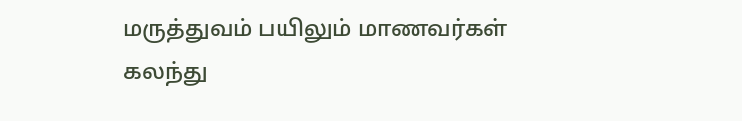மருத்துவம் பயிலும் மாணவர்கள் கலந்து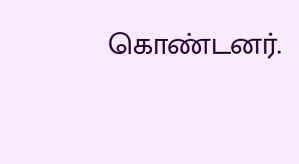கொண்டனர்.